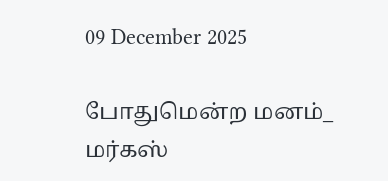09 December 2025

போதுமென்ற மனம்_ மர்கஸ்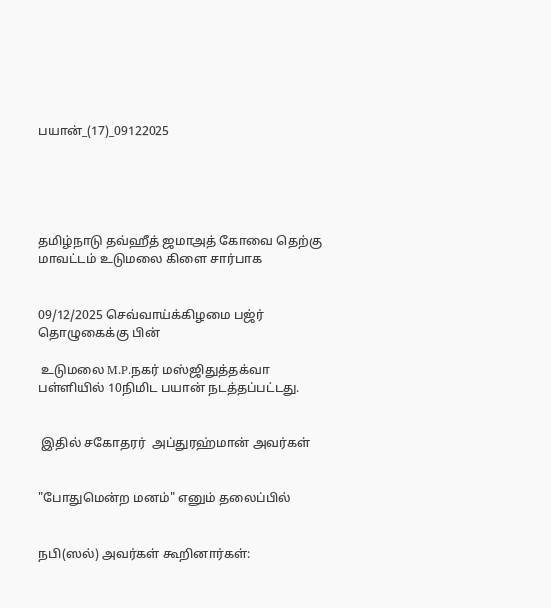பயான்_(17)_09122025





தமிழ்நாடு தவ்ஹீத் ஜமாஅத் கோவை தெற்கு மாவட்டம் உடுமலை கிளை சார்பாக


09/12/2025 செவ்வாய்க்கிழமை பஜ்ர் தொழுகைக்கு பின்

 உடுமலை M.P.நகர் மஸ்ஜிதுத்தக்வா பள்ளியில் 10நிமிட பயான் நடத்தப்பட்டது.


 இதில் சகோதரர்  அப்துரஹ்மான் அவர்கள்


"போதுமென்ற மனம்" எனும் தலைப்பில்


நபி(ஸல்) அவர்கள் கூறினார்கள்: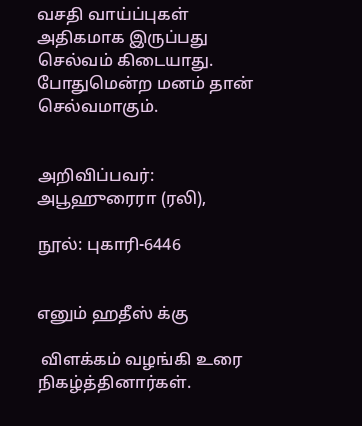வசதி வாய்ப்புகள் அதிகமாக இருப்பது செல்வம் கிடையாது. போதுமென்ற மனம் தான் செல்வமாகும்.


அறிவிப்பவர்: அபூஹுரைரா (ரலி),

நூல்: புகாரி-6446


எனும் ஹதீஸ் க்கு

 விளக்கம் வழங்கி உரை நிகழ்த்தினார்கள்.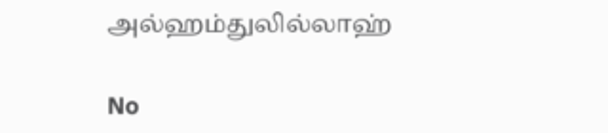அல்ஹம்துலில்லாஹ்

No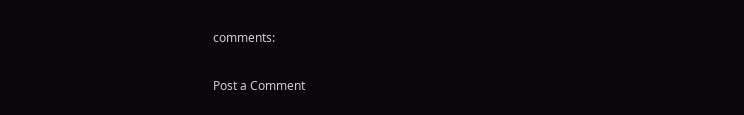comments:

Post a Comment